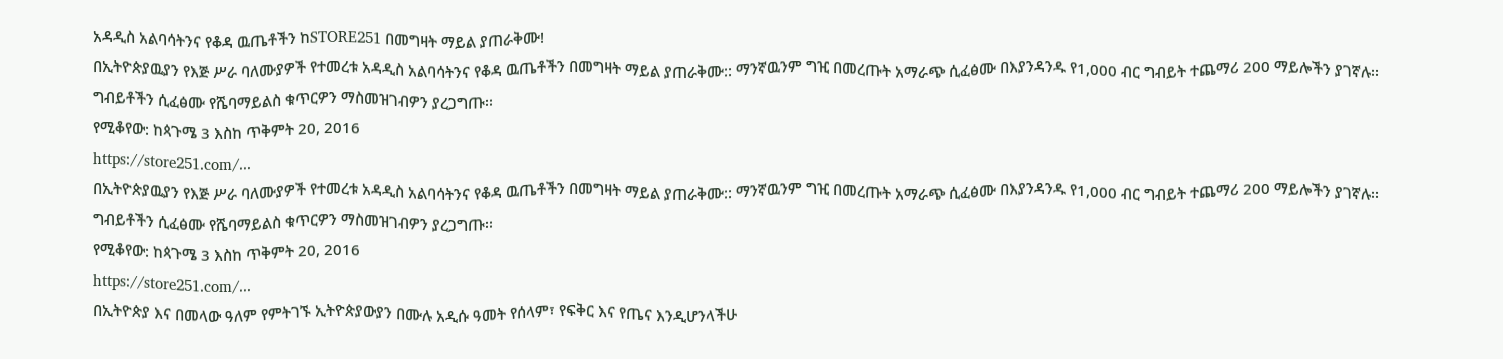አዳዲስ አልባሳትንና የቆዳ ዉጤቶችን ከSTORE251 በመግዛት ማይል ያጠራቅሙ!
በኢትዮጵያዉያን የእጅ ሥራ ባለሙያዎች የተመረቱ አዳዲስ አልባሳትንና የቆዳ ዉጤቶችን በመግዛት ማይል ያጠራቅሙ:: ማንኛዉንም ግዢ በመረጡት አማራጭ ሲፈፅሙ በእያንዳንዱ የ1,000 ብር ግብይት ተጨማሪ 200 ማይሎችን ያገኛሉ፡፡
ግብይቶችን ሲፈፅሙ የሼባማይልስ ቁጥርዎን ማስመዝገብዎን ያረጋግጡ፡፡
የሚቆየው: ከጳጉሜ 3 እስከ ጥቅምት 20, 2016
https://store251.com/...
በኢትዮጵያዉያን የእጅ ሥራ ባለሙያዎች የተመረቱ አዳዲስ አልባሳትንና የቆዳ ዉጤቶችን በመግዛት ማይል ያጠራቅሙ:: ማንኛዉንም ግዢ በመረጡት አማራጭ ሲፈፅሙ በእያንዳንዱ የ1,000 ብር ግብይት ተጨማሪ 200 ማይሎችን ያገኛሉ፡፡
ግብይቶችን ሲፈፅሙ የሼባማይልስ ቁጥርዎን ማስመዝገብዎን ያረጋግጡ፡፡
የሚቆየው: ከጳጉሜ 3 እስከ ጥቅምት 20, 2016
https://store251.com/...
በኢትዮጵያ እና በመላው ዓለም የምትገኙ ኢትዮጵያውያን በሙሉ አዲሱ ዓመት የሰላም፣ የፍቅር እና የጤና እንዲሆንላችሁ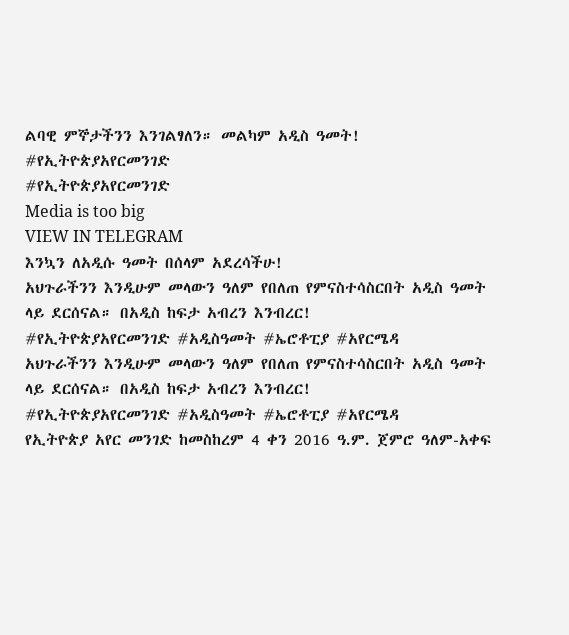ልባዊ ምኞታችንን እንገልፃለን። መልካም አዲስ ዓመት!
#የኢትዮጵያአየርመንገድ
#የኢትዮጵያአየርመንገድ
Media is too big
VIEW IN TELEGRAM
እንኳን ለአዲሱ ዓመት በሰላም አደረሳችሁ!
አህጉራችንን እንዲሁም መላውን ዓለም የበለጠ የምናስተሳስርበት አዲስ ዓመት ላይ ደርሰናል። በአዲስ ከፍታ አብረን እንብረር!
#የኢትዮጵያአየርመንገድ #አዲስዓመት #ኤሮቶፒያ #አየርሜዳ
አህጉራችንን እንዲሁም መላውን ዓለም የበለጠ የምናስተሳስርበት አዲስ ዓመት ላይ ደርሰናል። በአዲስ ከፍታ አብረን እንብረር!
#የኢትዮጵያአየርመንገድ #አዲስዓመት #ኤሮቶፒያ #አየርሜዳ
የኢትዮጵያ አየር መንገድ ከመስከረም 4 ቀን 2016 ዓ.ም. ጀምሮ ዓለም-አቀፍ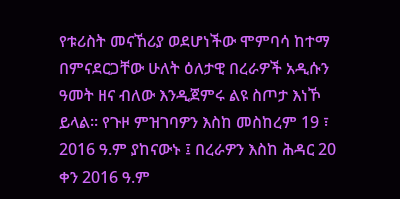የቱሪስት መናኸሪያ ወደሆነችው ሞምባሳ ከተማ በምናደርጋቸው ሁለት ዕለታዊ በረራዎች አዲሱን ዓመት ዘና ብለው እንዲጀምሩ ልዩ ስጦታ እነኾ ይላል። የጉዞ ምዝገባዎን እስከ መስከረም 19 ፣ 2016 ዓ.ም ያከናውኑ ፤ በረራዎን እስከ ሕዳር 20 ቀን 2016 ዓ.ም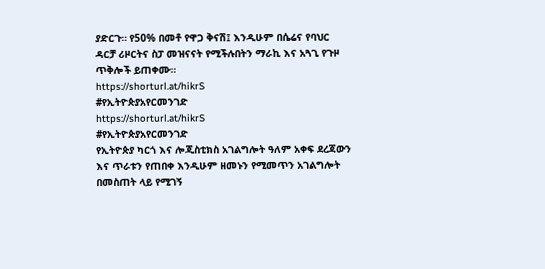ያድርጉ። የ50% በመቶ የዋጋ ቅናሽ፤ እንዲሁም በሴሬና የባህር ዳርቻ ሪዞርትና ስፓ መዝናናት የሚችሉበትን ማራኪ እና አጓጊ የጉዞ ጥቅሎች ይጠቀሙ።
https://shorturl.at/hikrS
#የኢትዮጵያአየርመንገድ
https://shorturl.at/hikrS
#የኢትዮጵያአየርመንገድ
የኢትዮጵያ ካርጎ እና ሎጂስቲክስ አገልግሎት ዓለም አቀፍ ደረጃውን እና ጥራቱን የጠበቀ እንዲሁም ዘመኑን የሚመጥን አገልግሎት በመስጠት ላይ የሚገኝ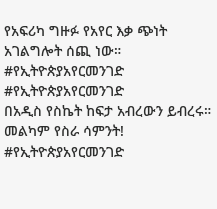የአፍሪካ ግዙፉ የአየር እቃ ጭነት አገልግሎት ሰጪ ነው።
#የኢትዮጵያአየርመንገድ
#የኢትዮጵያአየርመንገድ
በአዲስ የስኬት ከፍታ አብረውን ይብረሩ። መልካም የስራ ሳምንት!
#የኢትዮጵያአየርመንገድ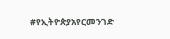#የኢትዮጵያአየርመንገድ